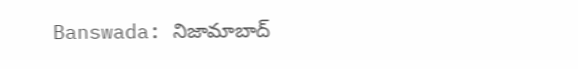Banswada: నిజామాబాద్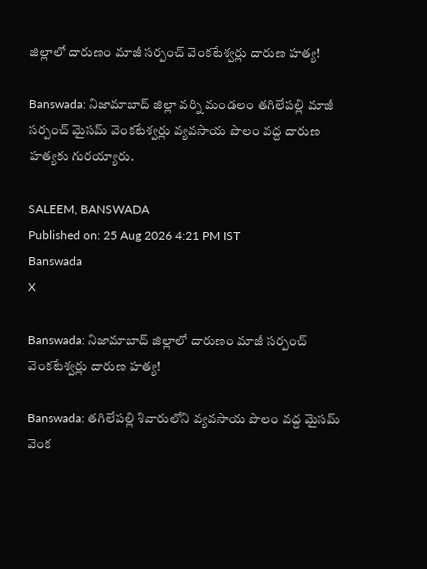జిల్లాలో దారుణం మాజీ సర్పంచ్ వెంకటేశ్వర్లు దారుణ హత్య!

Banswada: నిజామాబాద్ జిల్లా వర్ని మండలం తగిలేపల్లి మాజీ సర్పంచ్ మైసమ్ వెంకటేశ్వర్లు వ్యవసాయ పొలం వద్ద దారుణ హత్యకు గురయ్యారు.

SALEEM, BANSWADA
Published on: 25 Aug 2026 4:21 PM IST
Banswada
X

Banswada: నిజామాబాద్ జిల్లాలో దారుణం మాజీ సర్పంచ్ వెంకటేశ్వర్లు దారుణ హత్య!

Banswada: తగిలేపల్లి శివారులోని వ్యవసాయ పొలం వద్ద మైసమ్ వెంక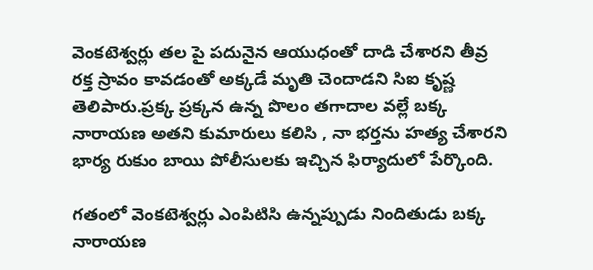వెంకటెశ్వర్లు తల పై పదునైన ఆయుధంతో దాడి చేశారని తీవ్ర రక్త స్రావం కావడంతో అక్కడే మృతి చెందాడని సిఐ కృష్ణ తెలిపారు.ప్రక్క ప్రక్కన ఉన్న పొలం తగాదాల వల్లే బక్క నారాయణ అతని కుమారులు కలిసి , నా భర్తను హత్య చేశారని భార్య రుకుం బాయి పోలీసులకు ఇచ్చిన ఫిర్యాదులో పేర్కొంది.

గతంలో వెంకటెశ్వర్లు ఎంపిటిసి ఉన్నప్పుడు నిందితుడు బక్క నారాయణ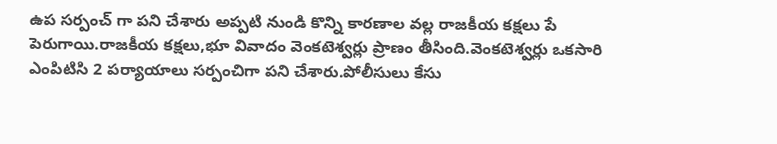ఉప సర్పంచ్ గా పని చేశారు అప్పటి నుండి కొన్ని కారణాల వల్ల రాజకీయ కక్షలు పే పెరుగాయి.రాజకీయ కక్షలు,భూ వివాదం వెంకటెశ్వర్లు ప్రాణం తీసింది.వెంకటెశ్వర్లు ఒకసారి ఎంపిటిసి 2 పర్యాయాలు సర్పంచిగా పని చేశారు.పోలీసులు కేసు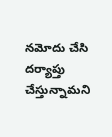నమోదు చేసి దర్యాప్తు చేస్తున్నామని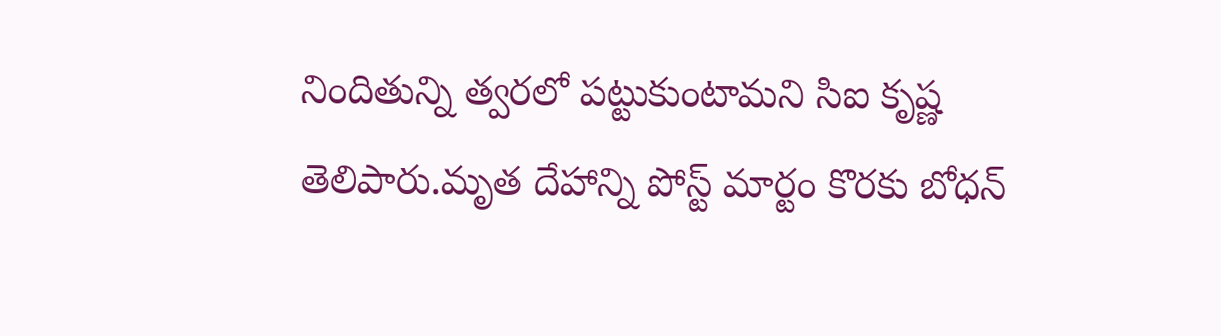నిందితున్ని త్వరలో పట్టుకుంటామని సిఐ కృష్ణ తెలిపారు.మృత దేహాన్ని పోస్ట్ మార్టం కొరకు బోధన్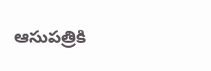ఆసుపత్రికి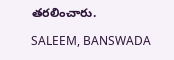తరలించారు.

SALEEM, BANSWADA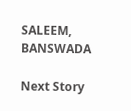SALEEM, BANSWADA

Next Story